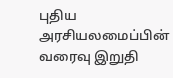புதிய அரசியலமைப்பின் வரைவு இறுதி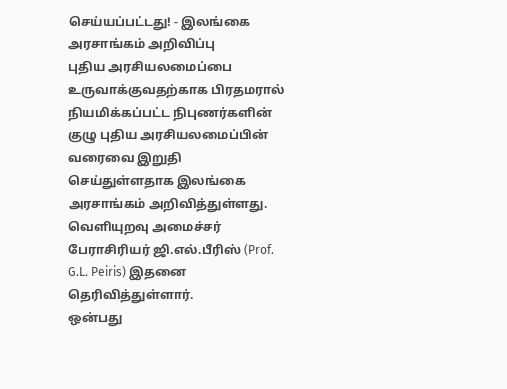செய்யப்பட்டது! - இலங்கை அரசாங்கம் அறிவிப்பு
புதிய அரசியலமைப்பை உருவாக்குவதற்காக பிரதமரால் நியமிக்கப்பட்ட நிபுணர்களின் குழு புதிய அரசியலமைப்பின் வரைவை இறுதி செய்துள்ளதாக இலங்கை அரசாங்கம் அறிவித்துள்ளது.
வெளியுறவு அமைச்சர் பேராசிரியர் ஜி.எல்.பீரிஸ் (Prof. G.L. Peiris) இதனை தெரிவித்துள்ளார்.
ஒன்பது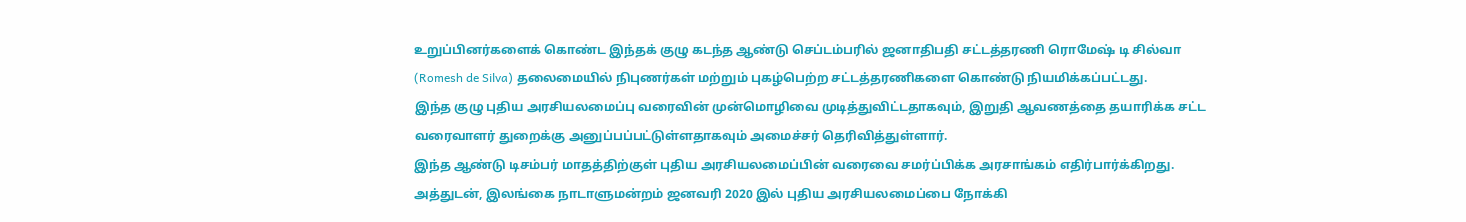உறுப்பினர்களைக் கொண்ட இந்தக் குழு கடந்த ஆண்டு செப்டம்பரில் ஜனாதிபதி சட்டத்தரணி ரொமேஷ் டி சில்வா (Romesh de Silva) தலைமையில் நிபுணர்கள் மற்றும் புகழ்பெற்ற சட்டத்தரணிகளை கொண்டு நியமிக்கப்பட்டது.
இந்த குழு புதிய அரசியலமைப்பு வரைவின் முன்மொழிவை முடித்துவிட்டதாகவும், இறுதி ஆவணத்தை தயாரிக்க சட்ட வரைவாளர் துறைக்கு அனுப்பப்பட்டுள்ளதாகவும் அமைச்சர் தெரிவித்துள்ளார்.
இந்த ஆண்டு டிசம்பர் மாதத்திற்குள் புதிய அரசியலமைப்பின் வரைவை சமர்ப்பிக்க அரசாங்கம் எதிர்பார்க்கிறது.
அத்துடன், இலங்கை நாடாளுமன்றம் ஜனவரி 2020 இல் புதிய அரசியலமைப்பை நோக்கி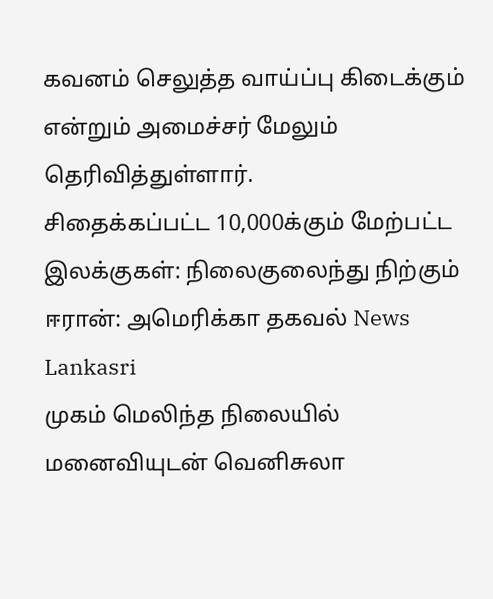கவனம் செலுத்த வாய்ப்பு கிடைக்கும் என்றும் அமைச்சர் மேலும் தெரிவித்துள்ளார்.
சிதைக்கப்பட்ட 10,000க்கும் மேற்பட்ட இலக்குகள்: நிலைகுலைந்து நிற்கும் ஈரான்: அமெரிக்கா தகவல் News Lankasri
முகம் மெலிந்த நிலையில் மனைவியுடன் வெனிசுலா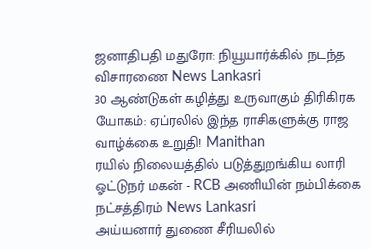ஜனாதிபதி மதுரோ: நியூயார்க்கில் நடந்த விசாரணை News Lankasri
30 ஆண்டுகள் கழித்து உருவாகும் திரிகிரக யோகம்: ஏப்ரலில் இந்த ராசிகளுக்கு ராஜ வாழ்க்கை உறுதி! Manithan
ரயில் நிலையத்தில் படுத்துறங்கிய லாரி ஓட்டுநர் மகன் - RCB அணியின் நம்பிக்கை நட்சத்திரம் News Lankasri
அய்யனார் துணை சீரியலில்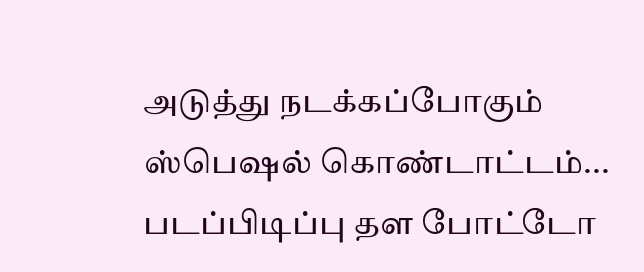அடுத்து நடக்கப்போகும் ஸ்பெஷல் கொண்டாட்டம்... படப்பிடிப்பு தள போட்டோ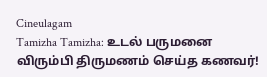Cineulagam
Tamizha Tamizha: உடல் பருமனை விரும்பி திருமணம் செய்த கணவர்!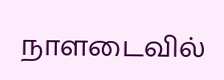நாளடைவில்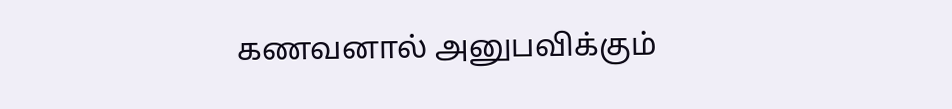கணவனால் அனுபவிக்கும்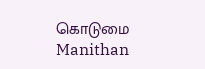கொடுமை Manithan